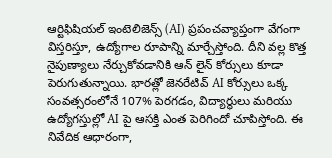ఆర్టిఫిషియల్ ఇంటెలిజెన్స్ (AI) ప్రపంచవ్యాప్తంగా వేగంగా విస్తరిస్తూ, ఉద్యోగాల రూపాన్ని మార్చేస్తోంది. దీని వల్ల కొత్త నైపుణ్యాలు నేర్చుకోవడానికి ఆన్ లైన్ కోర్సులు కూడా పెరుగుతున్నాయి. భారత్లో జెనరేటివ్ AI కోర్సులు ఒక్క సంవత్సరంలోనే 107% పెరగడం, విద్యార్థులు మరియు ఉద్యోగస్తుల్లో AI పై ఆసక్తి ఎంత పెరిగిందో చూపిస్తోంది. ఈ నివేదిక ఆధారంగా,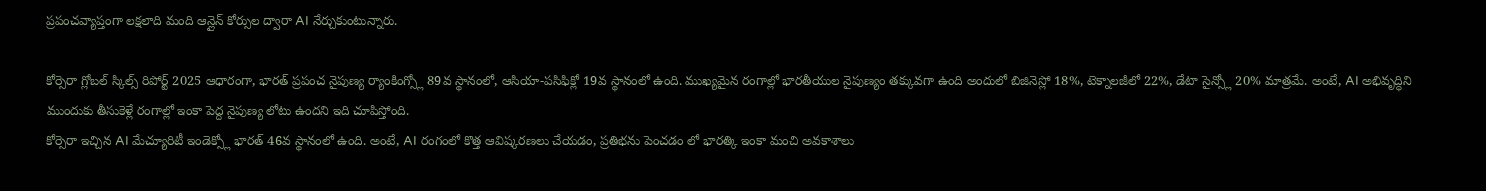ప్రపంచవ్యాప్తంగా లక్షలాది మంది ఆన్లైన్ కోర్సుల ద్వారా AI నేర్చుకుంటున్నారు.

కోర్సెరా గ్లోబల్ స్కిల్స్ రిపోర్ట్ 2025 ఆధారంగా, భారత్ ప్రపంచ నైపుణ్య ర్యాంకింగ్స్లో 89వ స్థానంలో, ఆసియా-పసిఫిక్లో 19వ స్థానంలో ఉంది. ముఖ్యమైన రంగాల్లో భారతీయుల నైపుణ్యం తక్కువగా ఉంది అందులో బిజినెస్లో 18%, టెక్నాలజీలో 22%, డేటా సైన్స్లో 20% మాత్రమే. అంటే, AI అభివృద్ధిని ముందుకు తీసుకెళ్లే రంగాల్లో ఇంకా పెద్ద నైపుణ్య లోటు ఉందని ఇది చూపిస్తోంది.
కోర్సెరా ఇచ్చిన AI మేచ్యూరిటీ ఇండెక్స్లో భారత్ 46వ స్థానంలో ఉంది. అంటే, AI రంగంలో కొత్త ఆవిష్కరణలు చేయడం, ప్రతిభను పెంచడం లో భారత్కి ఇంకా మంచి అవకాశాలు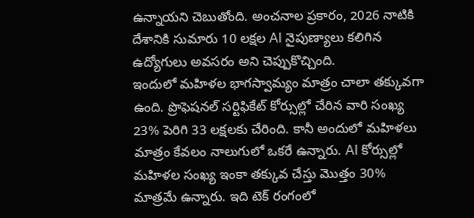ఉన్నాయని చెబుతోంది. అంచనాల ప్రకారం, 2026 నాటికి దేశానికి సుమారు 10 లక్షల AI నైపుణ్యాలు కలిగిన ఉద్యోగులు అవసరం అని చెప్పుకొచ్చింది.
ఇందులో మహిళల భాగస్వామ్యం మాత్రం చాలా తక్కువగా ఉంది. ప్రొఫెషనల్ సర్టిఫికేట్ కోర్సుల్లో చేరిన వారి సంఖ్య 23% పెరిగి 33 లక్షలకు చేరింది. కానీ అందులో మహిళలు మాత్రం కేవలం నాలుగులో ఒకరే ఉన్నారు. AI కోర్సుల్లో మహిళల సంఖ్య ఇంకా తక్కువ చేస్తు మొత్తం 30% మాత్రమే ఉన్నారు. ఇది టెక్ రంగంలో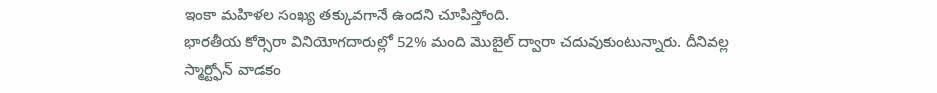ఇంకా మహిళల సంఖ్య తక్కువగానే ఉందని చూపిస్తోంది.
భారతీయ కోర్సెరా వినియోగదారుల్లో 52% మంది మొబైల్ ద్వారా చదువుకుంటున్నారు. దీనివల్ల స్మార్ట్ఫోన్ వాడకం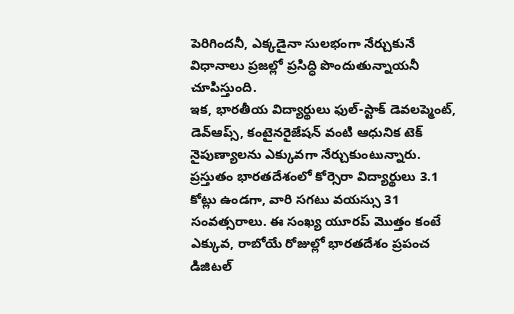పెరిగిందనీ, ఎక్కడైనా సులభంగా నేర్చుకునే విధానాలు ప్రజల్లో ప్రసిద్ధి పొందుతున్నాయనీ చూపిస్తుంది.
ఇక, భారతీయ విద్యార్థులు ఫుల్-స్టాక్ డెవలప్మెంట్, డెవ్ఆప్స్, కంటైనరైజేషన్ వంటి ఆధునిక టెక్ నైపుణ్యాలను ఎక్కువగా నేర్చుకుంటున్నారు. ప్రస్తుతం భారతదేశంలో కోర్సెరా విద్యార్థులు 3.1 కోట్లు ఉండగా, వారి సగటు వయస్సు 31 సంవత్సరాలు. ఈ సంఖ్య యూరప్ మొత్తం కంటే ఎక్కువ, రాబోయే రోజుల్లో భారతదేశం ప్రపంచ డిజిటల్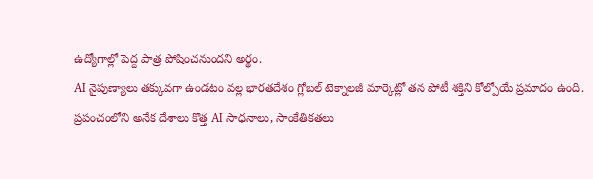ఉద్యోగాల్లో పెద్ద పాత్ర పోషించనుందని అర్థం.
AI నైపుణ్యాలు తక్కువగా ఉండటం వల్ల భారతదేశం గ్లోబల్ టెక్నాలజీ మార్కెట్లో తన పోటీ శక్తిని కోల్పోయే ప్రమాదం ఉంది. ప్రపంచంలోని అనేక దేశాలు కొత్త AI సాధనాలు, సాంకేతికతలు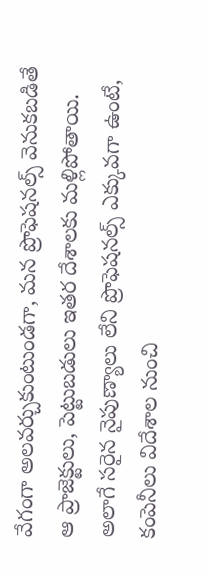వేగంగా అలవర్చుకుంటుండగా, మన ప్రొఫెషనల్స్ వెనుకబడితే ఆ ప్రాజెక్టులు, పెట్టుబడులు ఇతర దేశాలకు మళ్లిపోతాయి. అలాగే సరైన నైపుణ్యాలు లేని ప్రొఫెషనల్స్ ఎక్కువగా ఉంటే, కంపెనీలు విదేశాల నుంచి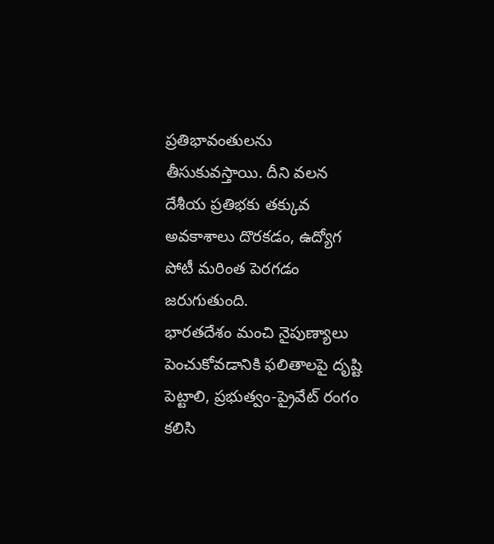ప్రతిభావంతులను తీసుకువస్తాయి. దీని వలన దేశీయ ప్రతిభకు తక్కువ అవకాశాలు దొరకడం, ఉద్యోగ పోటీ మరింత పెరగడం జరుగుతుంది.
భారతదేశం మంచి నైపుణ్యాలు పెంచుకోవడానికి ఫలితాలపై దృష్టి పెట్టాలి, ప్రభుత్వం-ప్రైవేట్ రంగం కలిసి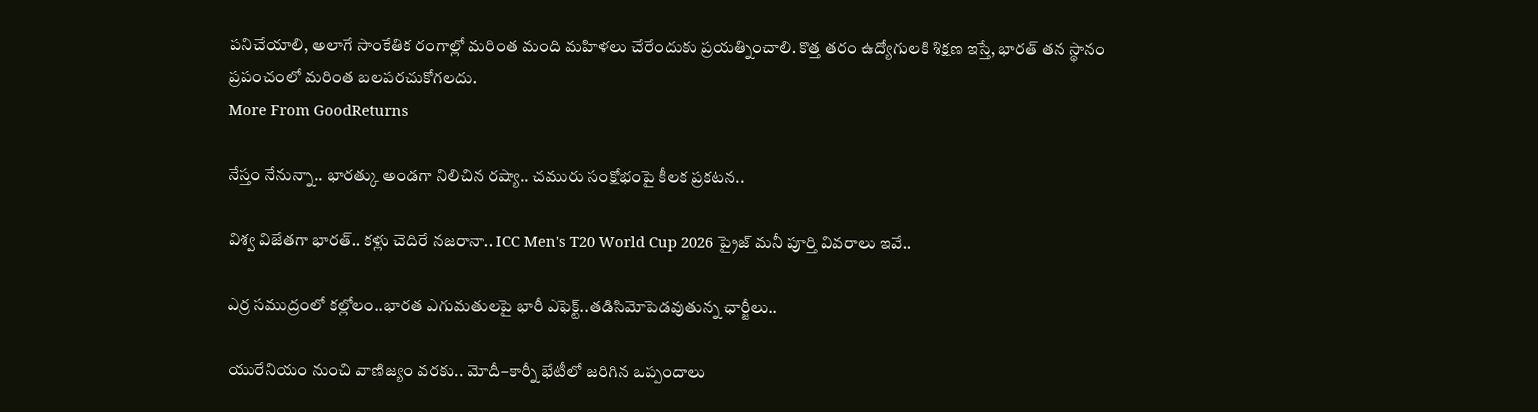పనిచేయాలి, అలాగే సాంకేతిక రంగాల్లో మరింత మంది మహిళలు చేరేందుకు ప్రయత్నించాలి. కొత్త తరం ఉద్యోగులకి శిక్షణ ఇస్తే, భారత్ తన స్థానం ప్రపంచంలో మరింత బలపరచుకోగలదు.
More From GoodReturns

నేస్తం నేనున్నా.. భారత్కు అండగా నిలిచిన రష్యా.. చమురు సంక్షోభంపై కీలక ప్రకటన..

విశ్వ విజేతగా భారత్.. కళ్లు చెదిరే నజరానా.. ICC Men's T20 World Cup 2026 ప్రైజ్ మనీ పూర్తి వివరాలు ఇవే..

ఎర్ర సముద్రంలో కల్లోలం..భారత ఎగుమతులపై భారీ ఎఫెక్ట్..తడిసిమోపెడవుతున్న ఛార్జీలు..

యురేనియం నుంచి వాణిజ్యం వరకు.. మోదీ–కార్నీ భేటీలో జరిగిన ఒప్పందాలు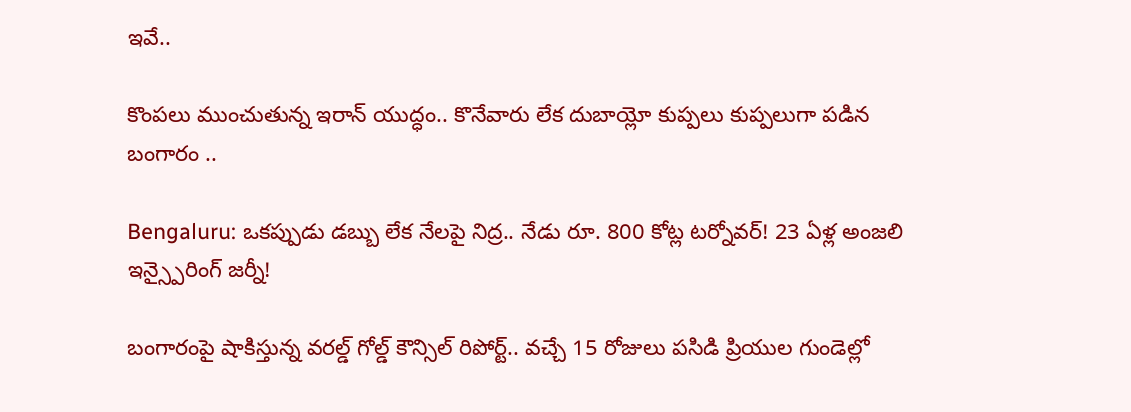ఇవే..

కొంపలు ముంచుతున్న ఇరాన్ యుద్ధం.. కొనేవారు లేక దుబాయ్లో కుప్పలు కుప్పలుగా పడిన బంగారం ..

Bengaluru: ఒకప్పుడు డబ్బు లేక నేలపై నిద్ర.. నేడు రూ. 800 కోట్ల టర్నోవర్! 23 ఏళ్ల అంజలి ఇన్స్పైరింగ్ జర్నీ!

బంగారంపై షాకిస్తున్న వరల్డ్ గోల్డ్ కౌన్సిల్ రిపోర్ట్.. వచ్చే 15 రోజులు పసిడి ప్రియుల గుండెల్లో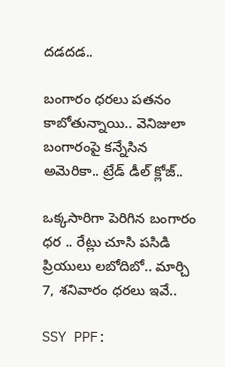దడదడ..

బంగారం ధరలు పతనం కాబోతున్నాయి.. వెనిజులా బంగారంపై కన్నేసిన అమెరికా.. ట్రేడ్ డీల్ క్లోజ్..

ఒక్కసారిగా పెరిగిన బంగారం ధర .. రేట్లు చూసి పసిడి ప్రియులు లబోదిబో.. మార్చి 7, శనివారం ధరలు ఇవే..

SSY PPF: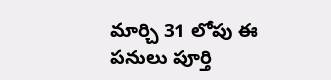మార్చి 31 లోపు ఈ పనులు పూర్తి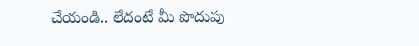చేయండి.. లేదంటే మీ పొదుపు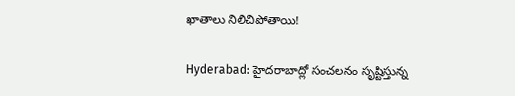ఖాతాలు నిలిచిపోతాయి!

Hyderabad: హైదరాబాద్లో సంచలనం సృష్టిస్తున్న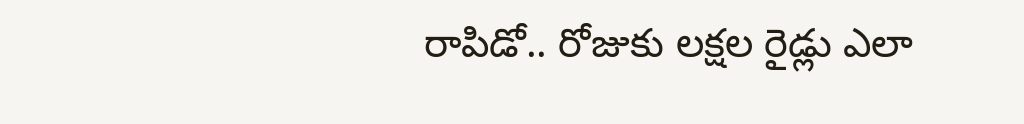రాపిడో.. రోజుకు లక్షల రైడ్లు ఎలా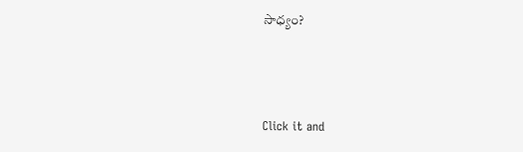సాధ్యం?



Click it and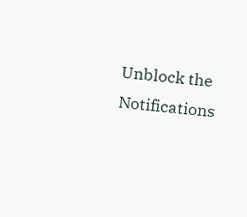Unblock the Notifications